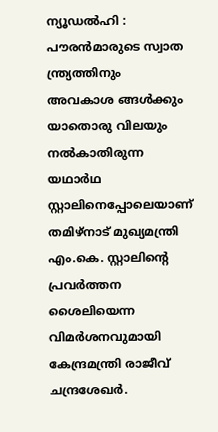ന്യൂഡൽഹി : പൗരൻമാരുടെ സ്വാത ന്ത്ര്യത്തിനും അവകാശ ങ്ങൾക്കും യാതൊരു വിലയും നൽകാതിരുന്ന യഥാർഥ സ്റ്റാലിനെപ്പോലെയാണ് തമിഴ്നാട് മുഖ്യമന്ത്രി എം.കെ. സ്റ്റാലിന്റെ പ്രവർത്തന ശൈലിയെന്ന വിമർശനവുമായി കേന്ദ്രമന്ത്രി രാജീവ് ചന്ദ്രശേഖർ.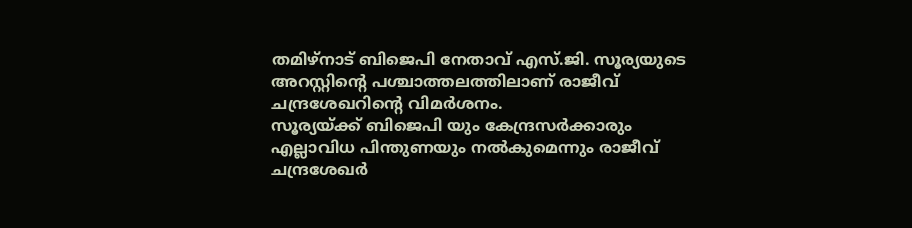തമിഴ്നാട് ബിജെപി നേതാവ് എസ്.ജി. സൂര്യയുടെ അറസ്റ്റിന്റെ പശ്ചാത്തലത്തിലാണ് രാജീവ് ചന്ദ്രശേഖറിന്റെ വിമർശനം.
സൂര്യയ്ക്ക് ബിജെപി യും കേന്ദ്രസർക്കാരും എല്ലാവിധ പിന്തുണയും നൽകുമെന്നും രാജീവ് ചന്ദ്രശേഖർ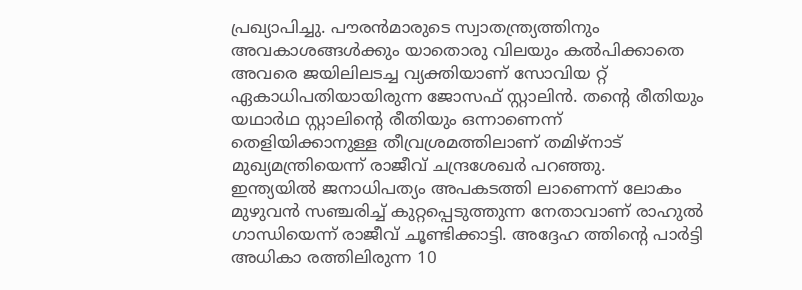പ്രഖ്യാപിച്ചു. പൗരൻമാരുടെ സ്വാതന്ത്ര്യത്തിനും അവകാശങ്ങൾക്കും യാതൊരു വിലയും കൽപിക്കാതെ അവരെ ജയിലിലടച്ച വ്യക്തിയാണ് സോവിയ റ്റ് ഏകാധിപതിയായിരുന്ന ജോസഫ് സ്റ്റാലിൻ. തന്റെ രീതിയും യഥാർഥ സ്റ്റാലിന്റെ രീതിയും ഒന്നാണെന്ന് തെളിയിക്കാനുള്ള തീവ്രശ്രമത്തിലാണ് തമിഴ്നാട് മുഖ്യമന്ത്രിയെന്ന് രാജീവ് ചന്ദ്രശേഖർ പറഞ്ഞു.
ഇന്ത്യയിൽ ജനാധിപത്യം അപകടത്തി ലാണെന്ന് ലോകം മുഴുവൻ സഞ്ചരിച്ച് കുറ്റപ്പെടുത്തുന്ന നേതാവാണ് രാഹുൽ ഗാന്ധിയെന്ന് രാജീവ് ചൂണ്ടിക്കാട്ടി. അദ്ദേഹ ത്തിന്റെ പാർട്ടി അധികാ രത്തിലിരുന്ന 10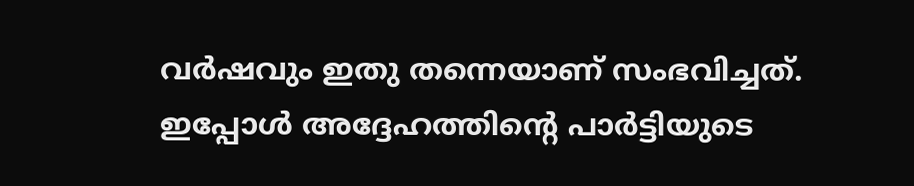വർഷവും ഇതു തന്നെയാണ് സംഭവിച്ചത്. ഇപ്പോൾ അദ്ദേഹത്തിന്റെ പാർട്ടിയുടെ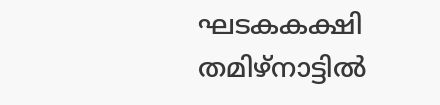ഘടകകക്ഷി തമിഴ്നാട്ടിൽ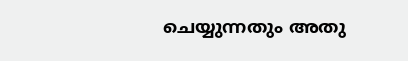ചെയ്യുന്നതും അതു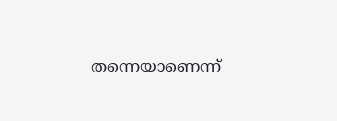തന്നെയാണെന്ന്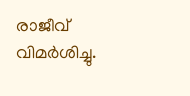രാജീവ് വിമർശിച്ചു.